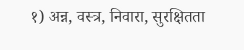१) अन्न, वस्त्र, निवारा, सुरक्षितता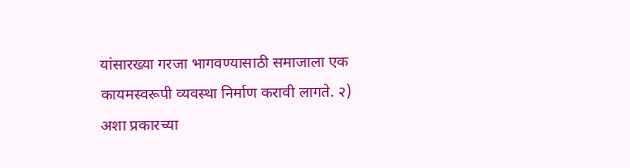यांसारख्या गरजा भागवण्यासाठी समाजाला एक कायमस्वरूपी व्यवस्था निर्माण करावी लागते. २) अशा प्रकारच्या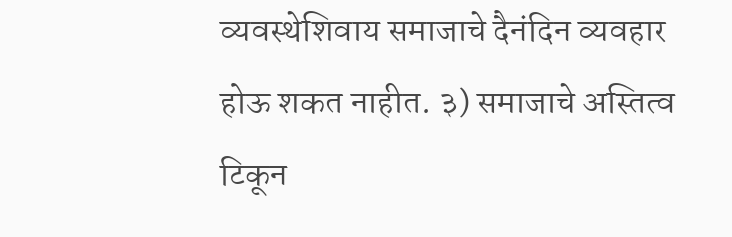व्यवस्थेशिवाय समाजाचे दैनंदिन व्यवहार होऊ शकत नाहीत. ३) समाजाचे अस्तित्व टिकून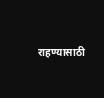राहण्यासाठी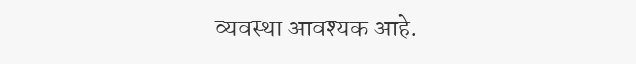व्यवस्था आवश्यक आहे.